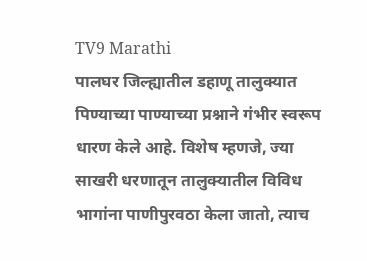TV9 Marathi
पालघर जिल्ह्यातील डहाणू तालुक्यात पिण्याच्या पाण्याच्या प्रश्नाने गंभीर स्वरूप धारण केले आहे. विशेष म्हणजे, ज्या साखरी धरणातून तालुक्यातील विविध भागांना पाणीपुरवठा केला जातो, त्याच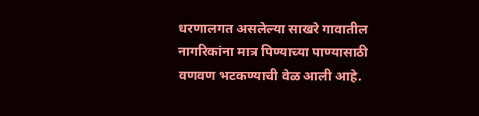धरणालगत असलेल्या साखरे गावातील नागरिकांना मात्र पिण्याच्या पाण्यासाठी वणवण भटकण्याची वेळ आली आहे.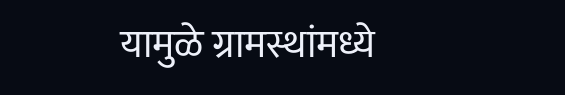यामुळे ग्रामस्थांमध्ये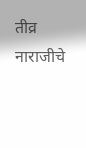तीव्र नाराजीचे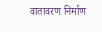वातावरण निर्माण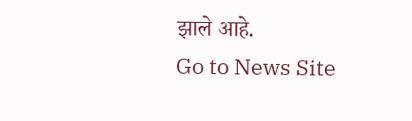झाले आहे.
Go to News Site